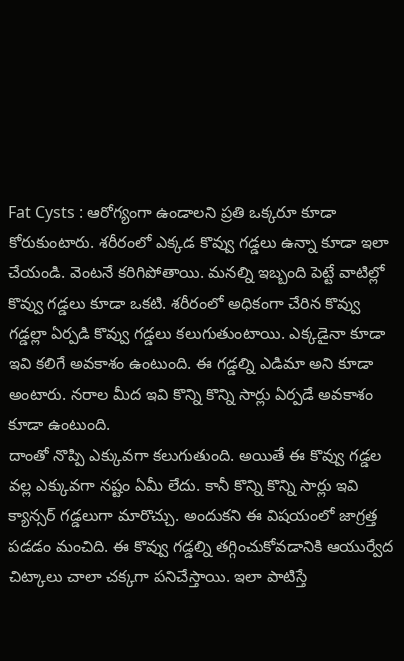Fat Cysts : ఆరోగ్యంగా ఉండాలని ప్రతి ఒక్కరూ కూడా కోరుకుంటారు. శరీరంలో ఎక్కడ కొవ్వు గడ్డలు ఉన్నా కూడా ఇలా చేయండి. వెంటనే కరిగిపోతాయి. మనల్ని ఇబ్బంది పెట్టే వాటిల్లో కొవ్వు గడ్డలు కూడా ఒకటి. శరీరంలో అధికంగా చేరిన కొవ్వు గడ్డల్లా ఏర్పడి కొవ్వు గడ్డలు కలుగుతుంటాయి. ఎక్కడైనా కూడా ఇవి కలిగే అవకాశం ఉంటుంది. ఈ గడ్డల్ని ఎడిమా అని కూడా అంటారు. నరాల మీద ఇవి కొన్ని కొన్ని సార్లు ఏర్పడే అవకాశం కూడా ఉంటుంది.
దాంతో నొప్పి ఎక్కువగా కలుగుతుంది. అయితే ఈ కొవ్వు గడ్డల వల్ల ఎక్కువగా నష్టం ఏమీ లేదు. కానీ కొన్ని కొన్ని సార్లు ఇవి క్యాన్సర్ గడ్డలుగా మారొచ్చు. అందుకని ఈ విషయంలో జాగ్రత్త పడడం మంచిది. ఈ కొవ్వు గడ్డల్ని తగ్గించుకోవడానికి ఆయుర్వేద చిట్కాలు చాలా చక్కగా పనిచేస్తాయి. ఇలా పాటిస్తే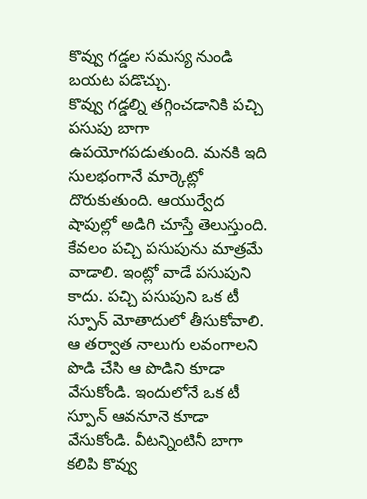కొవ్వు గడ్డల సమస్య నుండి బయట పడొచ్చు.
కొవ్వు గడ్డల్ని తగ్గించడానికి పచ్చి పసుపు బాగా ఉపయోగపడుతుంది. మనకి ఇది సులభంగానే మార్కెట్లో దొరుకుతుంది. ఆయుర్వేద షాపుల్లో అడిగి చూస్తే తెలుస్తుంది. కేవలం పచ్చి పసుపును మాత్రమే వాడాలి. ఇంట్లో వాడే పసుపుని కాదు. పచ్చి పసుపుని ఒక టీ స్పూన్ మోతాదులో తీసుకోవాలి.
ఆ తర్వాత నాలుగు లవంగాలని పొడి చేసి ఆ పొడిని కూడా వేసుకోండి. ఇందులోనే ఒక టీ స్పూన్ ఆవనూనె కూడా వేసుకోండి. వీటన్నింటినీ బాగా కలిపి కొవ్వు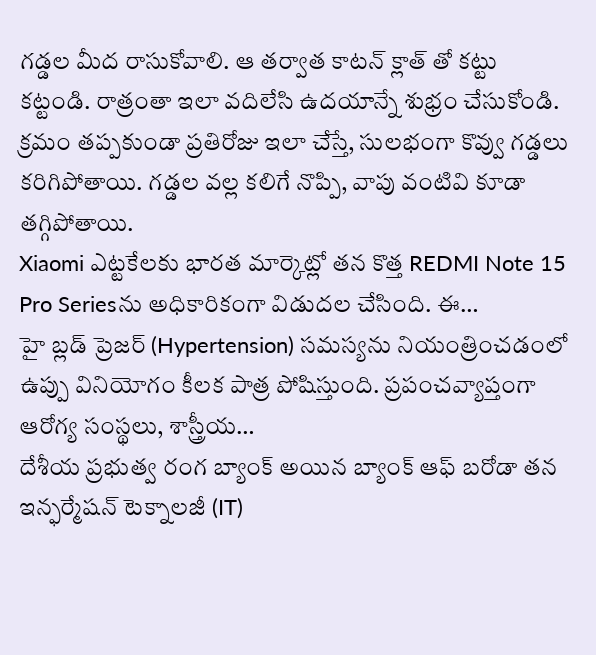గడ్డల మీద రాసుకోవాలి. ఆ తర్వాత కాటన్ క్లాత్ తో కట్టు కట్టండి. రాత్రంతా ఇలా వదిలేసి ఉదయాన్నే శుభ్రం చేసుకోండి. క్రమం తప్పకుండా ప్రతిరోజు ఇలా చేస్తే, సులభంగా కొవ్వు గడ్డలు కరిగిపోతాయి. గడ్డల వల్ల కలిగే నొప్పి, వాపు వంటివి కూడా తగ్గిపోతాయి.
Xiaomi ఎట్టకేలకు భారత మార్కెట్లో తన కొత్త REDMI Note 15 Pro Seriesను అధికారికంగా విడుదల చేసింది. ఈ…
హై బ్లడ్ ప్రెజర్ (Hypertension) సమస్యను నియంత్రించడంలో ఉప్పు వినియోగం కీలక పాత్ర పోషిస్తుంది. ప్రపంచవ్యాప్తంగా ఆరోగ్య సంస్థలు, శాస్త్రీయ…
దేశీయ ప్రభుత్వ రంగ బ్యాంక్ అయిన బ్యాంక్ ఆఫ్ బరోడా తన ఇన్ఫర్మేషన్ టెక్నాలజీ (IT)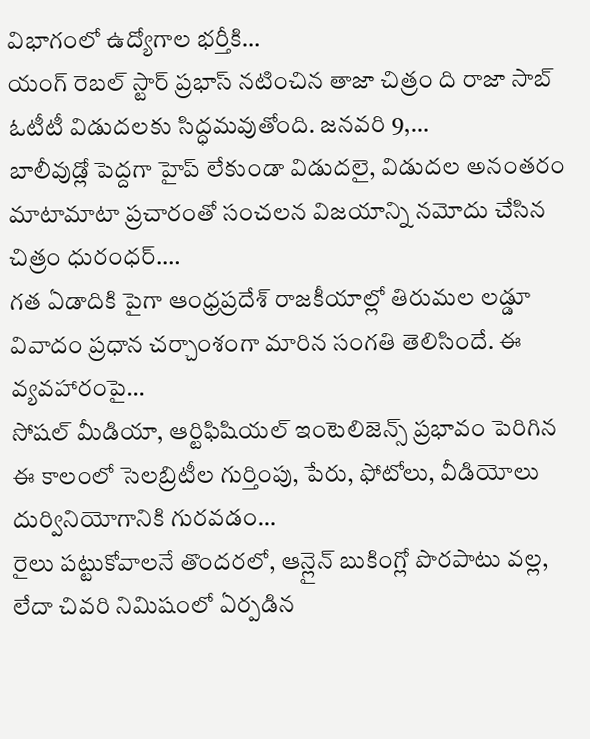విభాగంలో ఉద్యోగాల భర్తీకి…
యంగ్ రెబల్ స్టార్ ప్రభాస్ నటించిన తాజా చిత్రం ది రాజా సాబ్ ఓటీటీ విడుదలకు సిద్ధమవుతోంది. జనవరి 9,…
బాలీవుడ్లో పెద్దగా హైప్ లేకుండా విడుదలై, విడుదల అనంతరం మాటామాటా ప్రచారంతో సంచలన విజయాన్ని నమోదు చేసిన చిత్రం ధురంధర్.…
గత ఏడాదికి పైగా ఆంధ్రప్రదేశ్ రాజకీయాల్లో తిరుమల లడ్డూ వివాదం ప్రధాన చర్చాంశంగా మారిన సంగతి తెలిసిందే. ఈ వ్యవహారంపై…
సోషల్ మీడియా, ఆర్టిఫిషియల్ ఇంటెలిజెన్స్ ప్రభావం పెరిగిన ఈ కాలంలో సెలబ్రిటీల గుర్తింపు, పేరు, ఫోటోలు, వీడియోలు దుర్వినియోగానికి గురవడం…
రైలు పట్టుకోవాలనే తొందరలో, ఆన్లైన్ బుకింగ్లో పొరపాటు వల్ల, లేదా చివరి నిమిషంలో ఏర్పడిన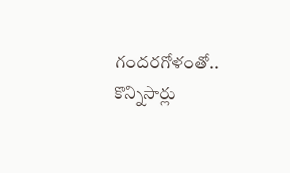గందరగోళంతో.. కొన్నిసార్లు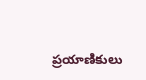ప్రయాణికులు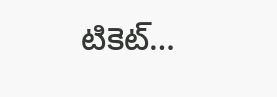టికెట్…